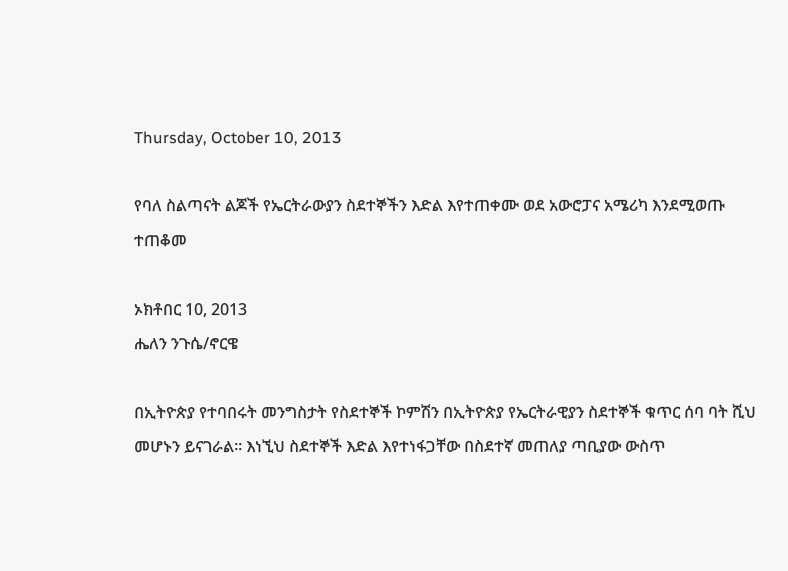Thursday, October 10, 2013

የባለ ስልጣናት ልጆች የኤርትራውያን ስደተኞችን እድል እየተጠቀሙ ወደ አውሮፓና አሜሪካ እንደሚወጡ ተጠቆመ

ኦክቶበር 10, 2013
ሔለን ንጉሴ/ኖርዌ

በኢትዮጵያ የተባበሩት መንግስታት የስደተኞች ኮምሽን በኢትዮጵያ የኤርትራዊያን ስደተኞች ቁጥር ሰባ ባት ሺህ መሆኑን ይናገራል። እነኚህ ስደተኞች እድል እየተነፋጋቸው በስደተኛ መጠለያ ጣቢያው ውስጥ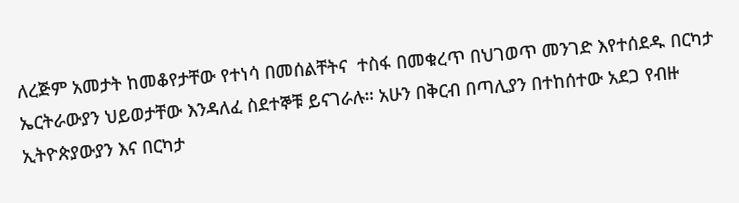ለረጅም አመታት ከመቆየታቸው የተነሳ በመሰልቸትና  ተስፋ በመቁረጥ በህገወጥ መንገድ እየተሰደዱ በርካታ ኤርትራውያን ህይወታቸው እንዳለፈ ስደተኞቹ ይናገራሉ። አሁን በቅርብ በጣሊያን በተከሰተው አደጋ የብዙ ኢትዮጵያውያን እና በርካታ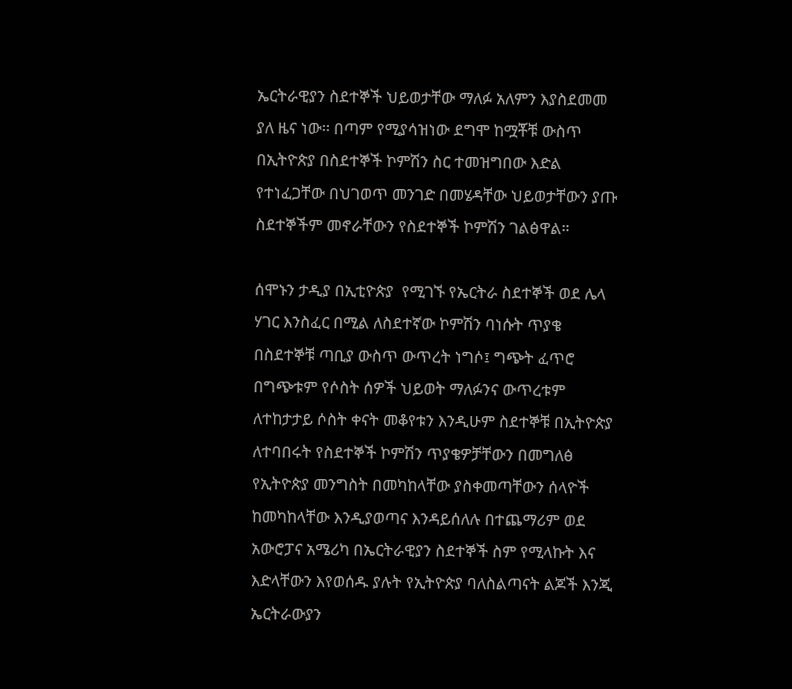ኤርትራዊያን ስደተኞች ህይወታቸው ማለፉ አለምን እያስደመመ ያለ ዜና ነው፡፡ በጣም የሚያሳዝነው ደግሞ ከሟቾቹ ውስጥ በኢትዮጵያ በስደተኞች ኮምሽን ስር ተመዝግበው እድል የተነፈጋቸው በህገወጥ መንገድ በመሄዳቸው ህይወታቸውን ያጡ ስደተኞችም መኖራቸውን የስደተኞች ኮምሽን ገልፅዋል።

ሰሞኑን ታዲያ በኢቲዮጵያ  የሚገኙ የኤርትራ ስደተኞች ወደ ሌላ ሃገር እንስፈር በሚል ለስደተኛው ኮምሽን ባነሱት ጥያቄ በስደተኞቹ ጣቢያ ውስጥ ውጥረት ነግሶ፤ ግጭት ፈጥሮ በግጭቱም የሶስት ሰዎች ህይወት ማለፉንና ውጥረቱም ለተከታታይ ሶስት ቀናት መቆየቱን እንዲሁም ስደተኞቹ በኢትዮጵያ ለተባበሩት የስደተኞች ኮምሽን ጥያቄዎቻቸውን በመግለፅ የኢትዮጵያ መንግስት በመካከላቸው ያስቀመጣቸውን ሰላዮች ከመካከላቸው እንዲያወጣና እንዳይሰለሉ በተጨማሪም ወደ አውሮፓና አሜሪካ በኤርትራዊያን ስደተኞች ስም የሚላኩት እና እድላቸውን እየወሰዱ ያሉት የኢትዮጵያ ባለስልጣናት ልጆች እንጂ ኤርትራውያን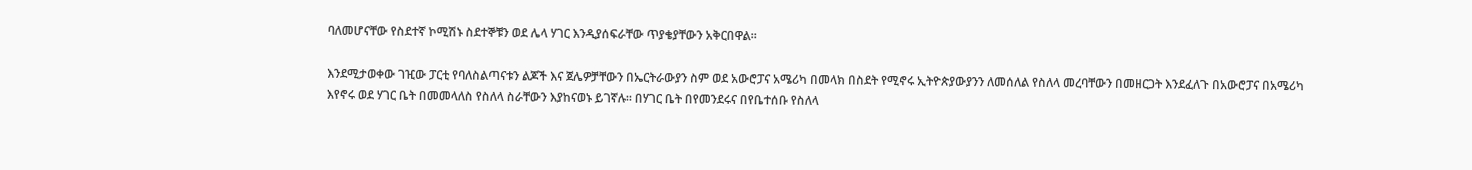ባለመሆናቸው የስደተኛ ኮሚሽኑ ስደተኞቹን ወደ ሌላ ሃገር እንዲያሰፍራቸው ጥያቄያቸውን አቅርበዋል።

እንደሚታወቀው ገዢው ፓርቲ የባለስልጣናቱን ልጆች እና ጀሌዎቻቸውን በኤርትራውያን ስም ወደ አውሮፓና አሜሪካ በመላክ በስደት የሚኖሩ ኢትዮጵያውያንን ለመሰለል የስለላ መረባቸውን በመዘርጋት እንደፈለጉ በአውሮፓና በአሜሪካ እየኖሩ ወደ ሃገር ቤት በመመላለስ የስለላ ስራቸውን እያከናወኑ ይገኛሉ። በሃገር ቤት በየመንደሩና በየቤተሰቡ የስለላ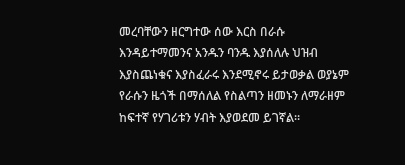መረባቸውን ዘርግተው ሰው እርስ በራሱ እንዳይተማመንና አንዱን ባንዱ እያሰለሉ ህዝብ እያስጨነቁና እያስፈራሩ እንደሚኖሩ ይታወቃል ወያኔም የራሱን ዜጎች በማሰለል የስልጣን ዘመኑን ለማራዘም ከፍተኛ የሃገሪቱን ሃብት እያወደመ ይገኛል።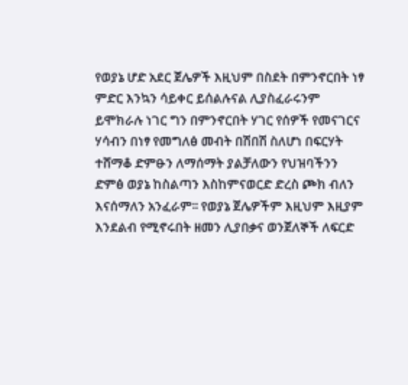የወያኔ ሆድ አደር ጀሌዎች እዚህም በስደት በምንኖርበት ነፃ ምድር እንኳን ሳይቀር ይሰልሉናል ሊያስፈራሩንም ይሞክራሉ ነገር ግን በምንኖርበት ሃገር የሰዎች የመናገርና ሃሳብን በነፃ የመግለፅ መብት በሽበሽ ስለሆነ በፍርሃት ተሸማቆ ድምፁን ለማሰማት ያልቻለውን የህዝባችንን ድምፅ ወያኔ ከስልጣን እስከምናወርድ ድረስ ጮክ ብለን እናሰማለን አንፈራም፡፡ የወያኔ ጀሌዎችም እዚህም እዚያም እንደልብ የሚኖሩበት ዘመን ሊያበቃና ወንጀለኞች ለፍርድ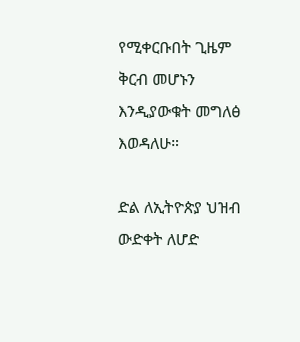የሚቀርቡበት ጊዜም ቅርብ መሆኑን እንዲያውቁት መግለፅ እወዳለሁ።

ድል ለኢትዮጵያ ህዝብ
ውድቀት ለሆድ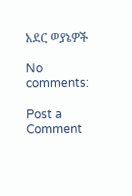አደር ወያኔዎች

No comments:

Post a Comment